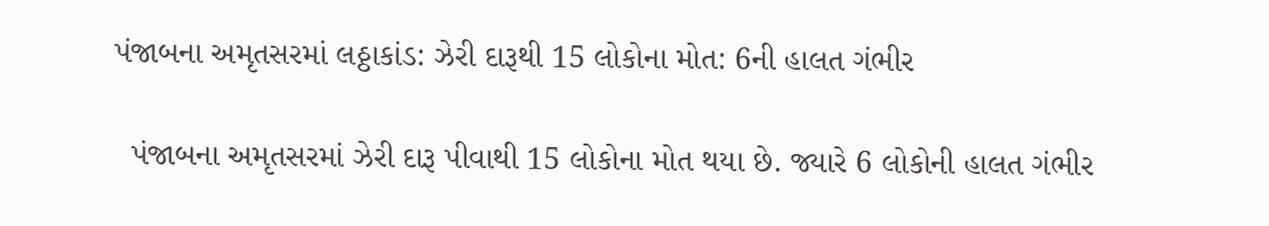પંજાબના અમૃતસરમાં લઠ્ઠાકાંડ: ઝેરી દારૂથી 15 લોકોના મોત: 6ની હાલત ગંભીર

  પંજાબના અમૃતસરમાં ઝેરી દારૂ પીવાથી 15 લોકોના મોત થયા છે. જ્યારે 6 લોકોની હાલત ગંભીર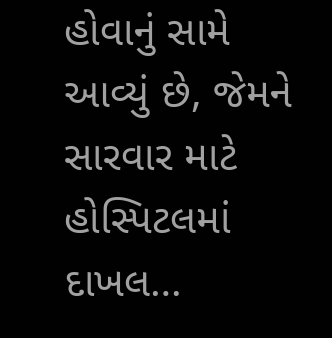હોવાનું સામે આવ્યું છે, જેમને સારવાર માટે હોસ્પિટલમાં દાખલ…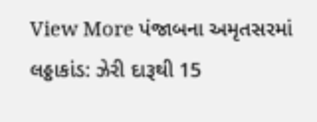View More પંજાબના અમૃતસરમાં લઠ્ઠાકાંડ: ઝેરી દારૂથી 15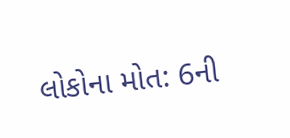લોકોના મોત: 6ની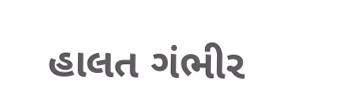હાલત ગંભીર